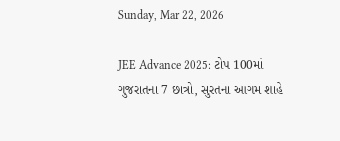Sunday, Mar 22, 2026

JEE Advance 2025: ટોપ 100માં ગુજરાતના 7 છાત્રો, સુરતના આગમ શાહે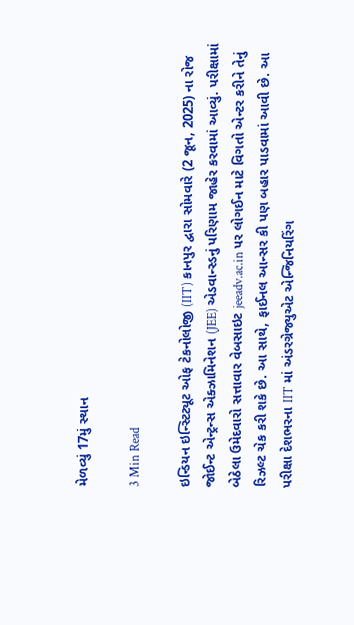મેળવ્યું 17મું સ્થાન

3 Min Read

ઇન્ડિયન ઇન્સ્ટિટ્યૂટ ઓફ ટેકનોલોજી (IIT) કાનપુર દ્વારા સોમવારે (2 જૂન, 2025) ના રોજ જોઈન્ટ એન્ટ્રન્સ એક્ઝામિનેશન (JEE) એડવાન્સ્ડનું પરિણામ જાહેર કરવામાં આવ્યું. પરીક્ષામાં બેઠેલા ઉમેદવારો સત્તાવાર વેબસાઇટ jeeadv.ac.in પર લોગઈન માટે વિગતો એન્ટર કરીને તેનું રિઝલ્ટ ચેક કરી શકે છે. આ સાથે, ફાઈનલ આન્સર કી પણ બહાર પાડવામાં આવી છે. આ પરીક્ષા દેશભરના IIT માં અંડરગ્રેજ્યુએટ એન્જિનિયરિંગ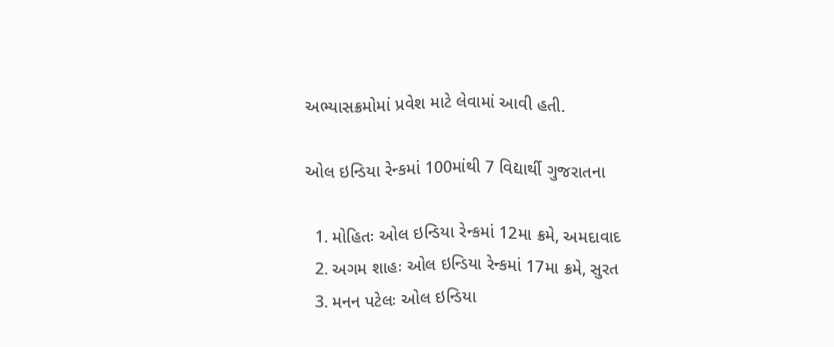અભ્યાસક્રમોમાં પ્રવેશ માટે લેવામાં આવી હતી.

ઓલ ઇન્ડિયા રેન્કમાં 100માંથી 7 વિદ્યાર્થી ગુજરાતના

  1. મોહિતઃ ઓલ ઇન્ડિયા રેન્કમાં 12મા ક્રમે, અમદાવાદ
  2. અગમ શાહઃ ઓલ ઇન્ડિયા રેન્કમાં 17મા ક્રમે, સુરત
  3. મનન પટેલઃ ઓલ ઇન્ડિયા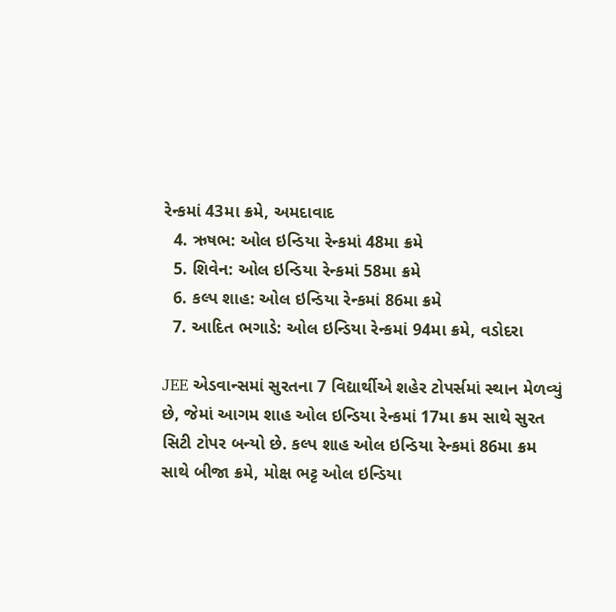રેન્કમાં 43મા ક્રમે, અમદાવાદ
  4. ઋષભ: ઓલ ઇન્ડિયા રેન્કમાં 48મા ક્રમે
  5. શિવેન: ઓલ ઇન્ડિયા રેન્કમાં 58મા ક્રમે
  6. કલ્પ શાહ: ઓલ ઇન્ડિયા રેન્કમાં 86મા ક્રમે
  7. આદિત ભગાડે: ઓલ ઇન્ડિયા રેન્કમાં 94મા ક્રમે, વડોદરા

JEE એડવાન્સમાં સુરતના 7 વિદ્યાર્થીએ શહેર ટોપર્સમાં સ્થાન મેળવ્યું છે, જેમાં આગમ શાહ ઓલ ઇન્ડિયા રેન્કમાં 17મા ક્રમ સાથે સુરત સિટી ટોપર બન્યો છે. કલ્પ શાહ ઓલ ઇન્ડિયા રેન્કમાં 86મા ક્રમ સાથે બીજા ક્રમે, મોક્ષ ભટ્ટ ઓલ ઇન્ડિયા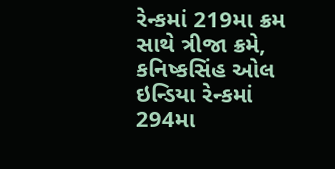રેન્કમાં 219મા ક્રમ સાથે ત્રીજા ક્રમે, કનિષ્કસિંહ ઓલ ઇન્ડિયા રેન્કમાં 294મા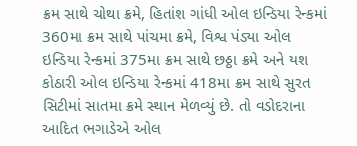ક્રમ સાથે ચોથા ક્રમે, હિતાંશ ગાંધી ઓલ ઇન્ડિયા રેન્કમાં 360મા ક્રમ સાથે પાંચમા ક્રમે, વિશ્વ પંડ્યા ઓલ ઇન્ડિયા રેન્કમાં 375મા ક્રમ સાથે છઠ્ઠા ક્રમે અને યશ કોઠારી ઓલ ઇન્ડિયા રેન્કમાં 418મા ક્રમ સાથે સુરત સિટીમાં સાતમા ક્રમે સ્થાન મેળવ્યું છે. તો વડોદરાના આદિત ભગાડેએ ઓલ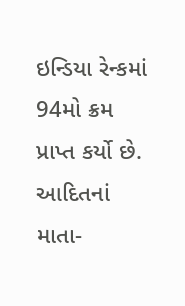ઇન્ડિયા રેન્કમાં 94મો ક્રમ પ્રાપ્ત કર્યો છે. આદિતનાં માતા-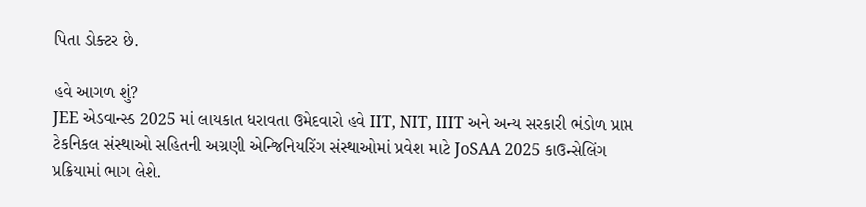પિતા ડોક્ટર છે.

હવે આગળ શું?
JEE એડવાન્સ્ડ 2025 માં લાયકાત ધરાવતા ઉમેદવારો હવે IIT, NIT, IIIT અને અન્ય સરકારી ભંડોળ પ્રાપ્ત ટેકનિકલ સંસ્થાઓ સહિતની અગ્રણી એન્જિનિયરિંગ સંસ્થાઓમાં પ્રવેશ માટે JoSAA 2025 કાઉન્સેલિંગ પ્રક્રિયામાં ભાગ લેશે.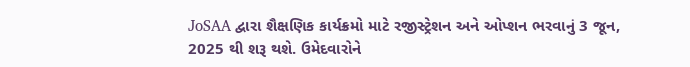JoSAA દ્વારા શૈક્ષણિક કાર્યક્રમો માટે રજીસ્ટ્રેશન અને ઓપ્શન ભરવાનું 3 જૂન, 2025 થી શરૂ થશે. ઉમેદવારોને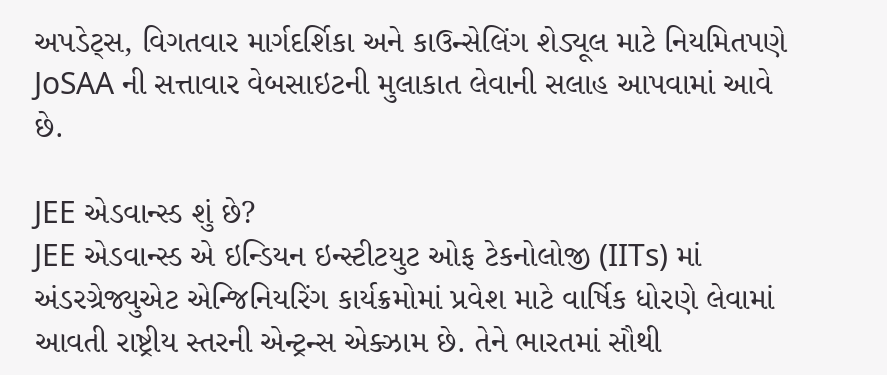અપડેટ્સ, વિગતવાર માર્ગદર્શિકા અને કાઉન્સેલિંગ શેડ્યૂલ માટે નિયમિતપણે JoSAA ની સત્તાવાર વેબસાઇટની મુલાકાત લેવાની સલાહ આપવામાં આવે છે.

JEE એડવાન્સ્ડ શું છે?
JEE એડવાન્સ્ડ એ ઇન્ડિયન ઇન્સ્ટીટયુટ ઓફ ટેકનોલોજી (IITs) માં અંડરગ્રેજ્યુએટ એન્જિનિયરિંગ કાર્યક્રમોમાં પ્રવેશ માટે વાર્ષિક ધોરણે લેવામાં આવતી રાષ્ટ્રીય સ્તરની એન્ટ્રન્સ એક્ઝામ છે. તેને ભારતમાં સૌથી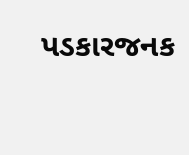પડકારજનક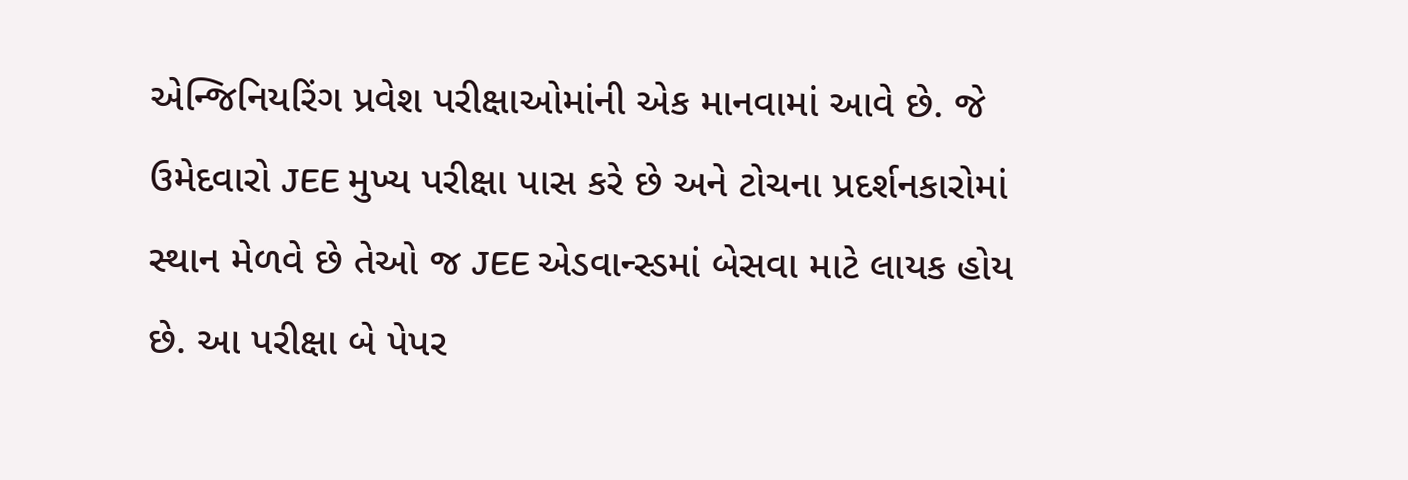એન્જિનિયરિંગ પ્રવેશ પરીક્ષાઓમાંની એક માનવામાં આવે છે. જે ઉમેદવારો JEE મુખ્ય પરીક્ષા પાસ કરે છે અને ટોચના પ્રદર્શનકારોમાં સ્થાન મેળવે છે તેઓ જ JEE એડવાન્સ્ડમાં બેસવા માટે લાયક હોય છે. આ પરીક્ષા બે પેપર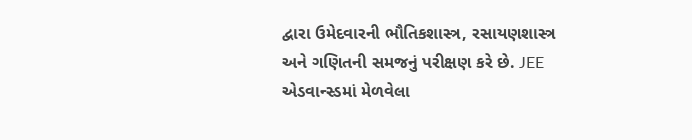દ્વારા ઉમેદવારની ભૌતિકશાસ્ત્ર, રસાયણશાસ્ત્ર અને ગણિતની સમજનું પરીક્ષણ કરે છે. JEE એડવાન્સ્ડમાં મેળવેલા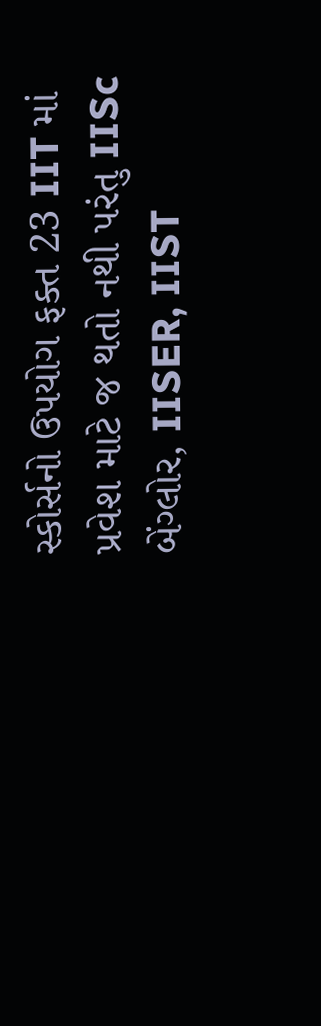સ્કોર્સનો ઉપયોગ ફક્ત 23 IIT માં પ્રવેશ માટે જ થતો નથી પરંતુ IISc બેંગ્લોર, IISER, IIST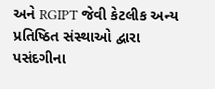અને RGIPT જેવી કેટલીક અન્ય પ્રતિષ્ઠિત સંસ્થાઓ દ્વારા પસંદગીના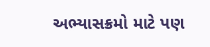અભ્યાસક્રમો માટે પણ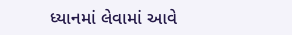ધ્યાનમાં લેવામાં આવે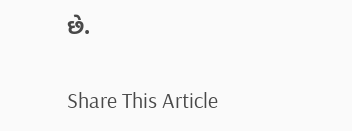છે.

Share This Article